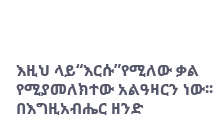እዚህ ላይ“እርሱ”የሚለው ቃል የሚያመለክተው አልዓዛርን ነው፡፡
በእግዚአብሔር ዘንድ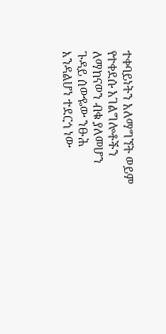ተቀባይነትን አለማግኘት ወይም የተቀደሱ አገልግሎቶችን ለማከናወን ብቁ ያለመሆን ጉዳይ ሰውዬው ንፁሕ እንዳልሆነ ተደርጎ ነው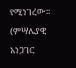የሚነገረው፡፡(ምሣሌያዊ አነጋገር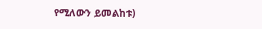የሚለውን ይመልከቱ)